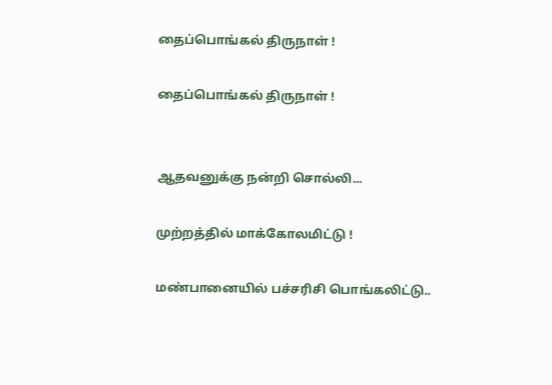தைப்பொங்கல் திருநாள் !

தைப்பொங்கல் திருநாள் !


ஆதவனுக்கு நன்றி சொல்லி...

முற்றத்தில் மாக்கோலமிட்டு !

மண்பானையில் பச்சரிசி பொங்கலிட்டு..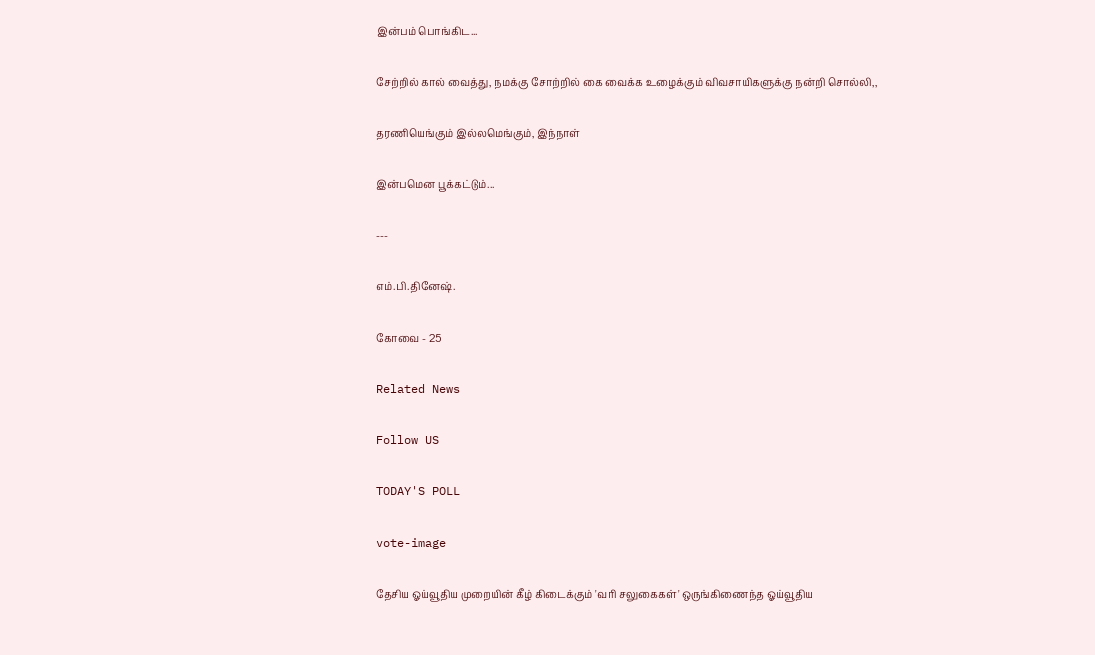இன்பம் பொங்கிட...

சேற்றில் கால் வைத்து, நமக்கு சோற்றில் கை வைக்க உழைக்கும் விவசாயிகளுக்கு நன்றி சொல்லி,,

தரணியெங்கும் இல்லமெங்கும், இந்நாள்

இன்பமென பூக்கட்டும்...

---

எம்.பி.தினேஷ்.

கோவை - 25

Related News

Follow US

TODAY'S POLL

vote-image

தேசிய ஓய்வூதிய முறையின் கீழ் கிடைக்கும் 'வரி சலுகைகள்' ஒருங்கிணைந்த ஓய்வூதிய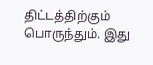திட்டத்திற்கும் பொருந்தும். இது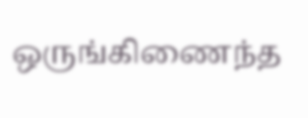ஒருங்கிணைந்த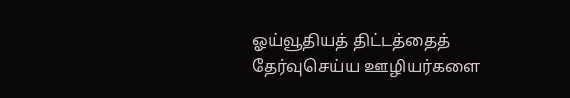ஓய்வூதியத் திட்டத்தைத் தேர்வுசெய்ய ஊழியர்களை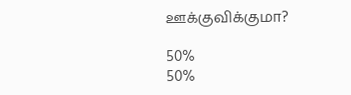ஊக்குவிக்குமா?

50%
50%